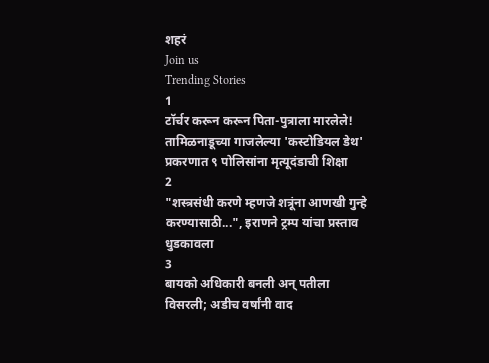शहरं
Join us
Trending Stories
1
टॉर्चर करून करून पिता-पुत्राला मारलेले! तामिळनाडूच्या गाजलेल्या 'कस्टोडियल डेथ' प्रकरणात ९ पोलिसांना मृत्यूदंडाची शिक्षा
2
"शस्त्रसंधी करणे म्हणजे शत्रूंना आणखी गुन्हे करण्यासाठी...", इराणने ट्रम्प यांचा प्रस्ताव धुडकावला
3
बायको अधिकारी बनली अन् पतीला विसरली; अडीच वर्षांनी वाद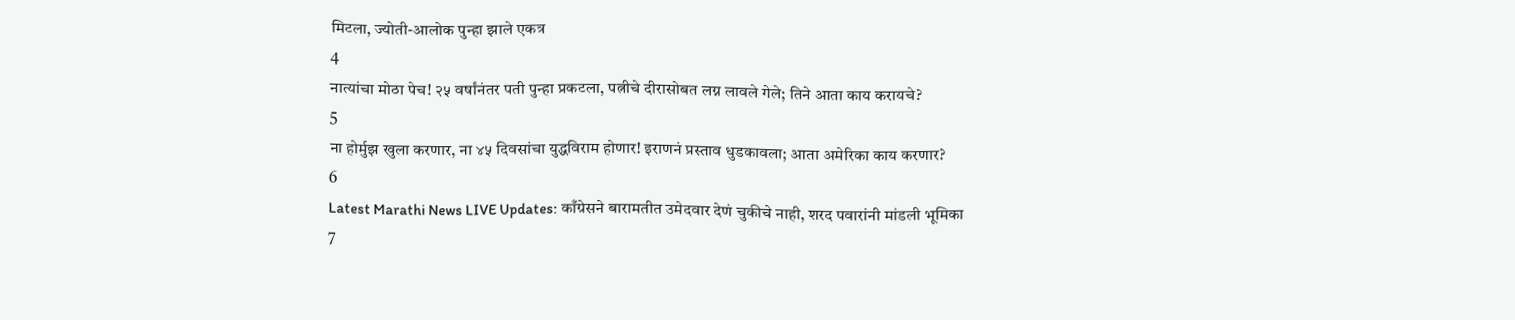मिटला, ज्योती-आलोक पुन्हा झाले एकत्र
4
नात्यांचा मोठा पेच! २५ वर्षांनंतर पती पुन्हा प्रकटला, पत्नीचे दीरासोबत लग्न लावले गेले; तिने आता काय करायचे?
5
ना होर्मुझ खुला करणार, ना ४५ दिवसांचा युद्धविराम होणार! इराणनं प्रस्ताव धुडकावला; आता अमेरिका काय करणार?
6
Latest Marathi News LIVE Updates: काँग्रेसने बारामतीत उमेदवार देणं चुकीचे नाही, शरद पवारांनी मांडली भूमिका
7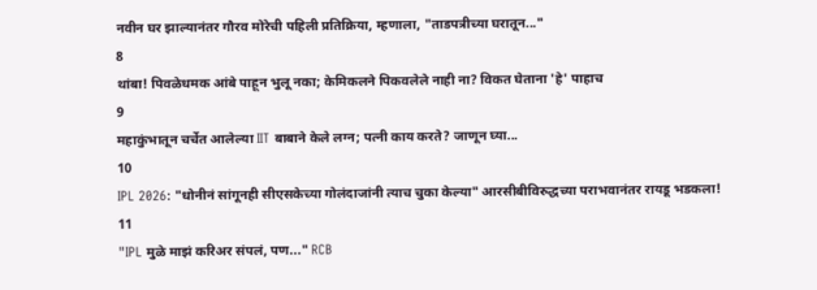नवीन घर झाल्यानंतर गौरव मोरेची पहिली प्रतिक्रिया, म्हणाला, "ताडपत्रीच्या घरातून..."
8
थांबा! पिवळेधमक आंबे पाहून भुलू नका; केमिकलने पिकवलेले नाही ना? विकत घेताना 'हे' पाहाच
9
महाकुंभातून चर्चेत आलेल्या IIT बाबाने केले लग्न; पत्नी काय करते? जाणून घ्या...
10
IPL 2026: "धोनीनं सांगूनही सीएसकेच्या गोलंदाजांनी त्याच चुका केल्या" आरसीबीविरुद्धच्या पराभवानंतर रायडू भडकला!
11
"IPL मुळे माझं करिअर संपलं, पण..." RCB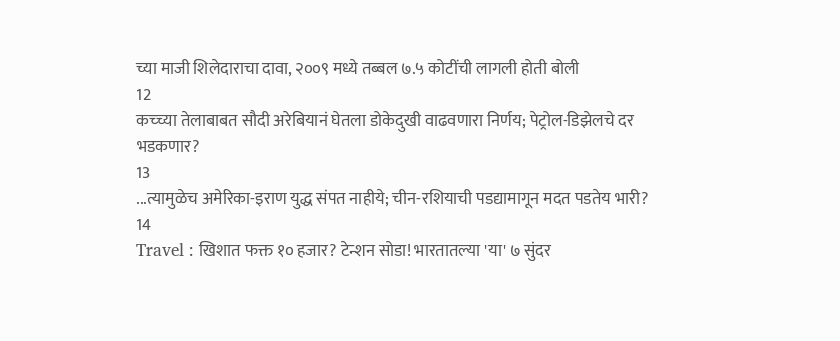च्या माजी शिलेदाराचा दावा, २००९ मध्ये तब्बल ७.५ कोटींची लागली होती बोली
12
कच्च्या तेलाबाबत सौदी अरेबियानं घेतला डोकेदुखी वाढवणारा निर्णय; पेट्रोल-डिझेलचे दर भडकणार?
13
...त्यामुळेच अमेरिका-इराण युद्ध संपत नाहीये; चीन-रशियाची पडद्यामागून मदत पडतेय भारी?
14
Travel : खिशात फक्त १० हजार? टेन्शन सोडा! भारतातल्या 'या' ७ सुंदर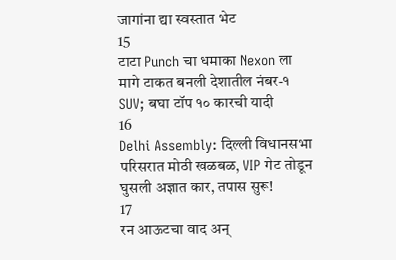जागांना द्या स्वस्तात भेट
15
टाटा Punch चा धमाका Nexon ला मागे टाकत बनली देशातील नंबर-१ SUV; बघा टॉप १० कारची यादी
16
Delhi Assembly: दिल्ली विधानसभा परिसरात मोठी खळबळ, VIP गेट तोडून घुसली अज्ञात कार, तपास सुरू!
17
रन आऊटचा वाद अन्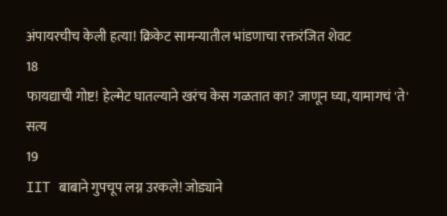अंपायरचीच केली हत्या! क्रिकेट सामन्यातील भांडणाचा रक्तरंजित शेवट
18
फायद्याची गोष्ट! हेल्मेट घातल्याने खरंच केस गळतात का? जाणून घ्या, यामागचं 'ते' सत्य
19
IIT बाबाने गुपचूप लग्न उरकले! जोड्याने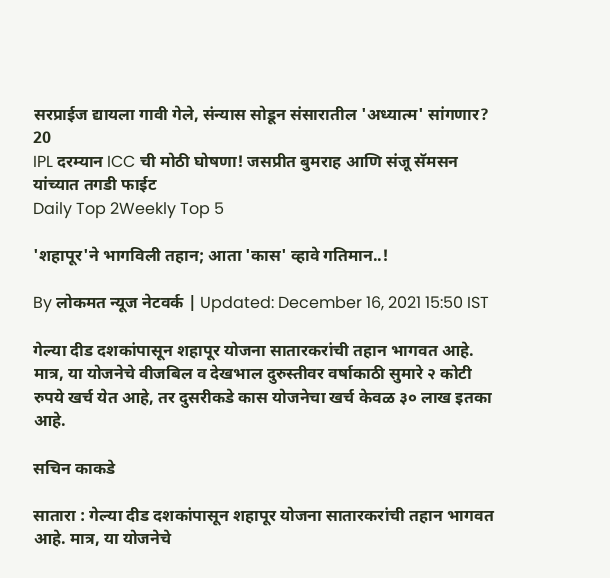सरप्राईज द्यायला गावी गेले, संन्यास सोडून संसारातील 'अध्यात्म' सांगणार?
20
IPL दरम्यान ICC ची मोठी घोषणा! जसप्रीत बुमराह आणि संजू सॅमसन यांच्यात तगडी फाईट
Daily Top 2Weekly Top 5

'शहापूर'ने भागविली तहान; आता 'कास' व्हावे गतिमान..!

By लोकमत न्यूज नेटवर्क | Updated: December 16, 2021 15:50 IST

गेल्या दीड दशकांपासून शहापूर योजना सातारकरांची तहान भागवत आहे. मात्र, या योजनेचे वीजबिल व देखभाल दुरुस्तीवर वर्षाकाठी सुमारे २ कोटी रुपये खर्च येत आहे, तर दुसरीकडे कास योजनेचा खर्च केवळ ३० लाख इतका आहे.

सचिन काकडे

सातारा : गेल्या दीड दशकांपासून शहापूर योजना सातारकरांची तहान भागवत आहे. मात्र, या योजनेचे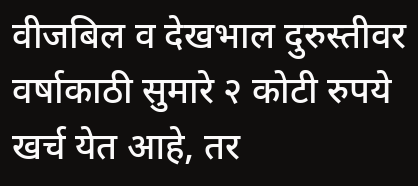वीजबिल व देखभाल दुरुस्तीवर वर्षाकाठी सुमारे २ कोटी रुपये खर्च येत आहे, तर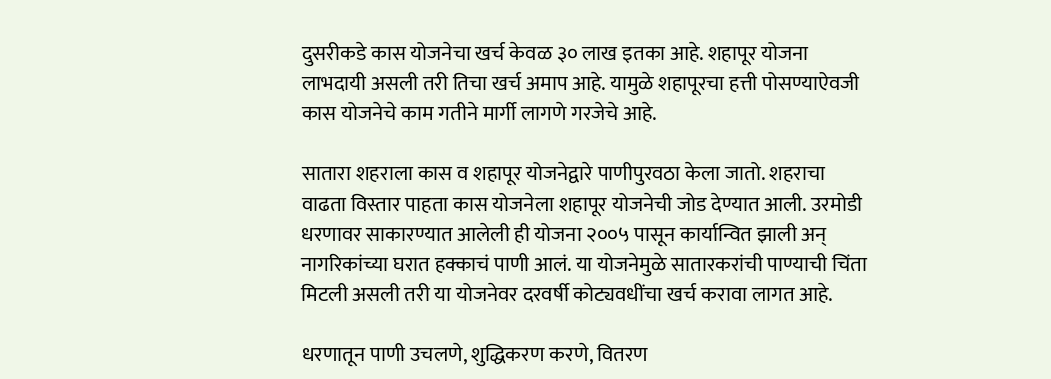दुसरीकडे कास योजनेचा खर्च केवळ ३० लाख इतका आहे. शहापूर योजना लाभदायी असली तरी तिचा खर्च अमाप आहे. यामुळे शहापूरचा हत्ती पोसण्याऐवजी कास योजनेचे काम गतीने मार्गी लागणे गरजेचे आहे.

सातारा शहराला कास व शहापूर योजनेद्वारे पाणीपुरवठा केला जातो. शहराचा वाढता विस्तार पाहता कास योजनेला शहापूर योजनेची जोड देण्यात आली. उरमोडी धरणावर साकारण्यात आलेली ही योजना २००५ पासून कार्यान्वित झाली अन् नागरिकांच्या घरात हक्काचं पाणी आलं. या योजनेमुळे सातारकरांची पाण्याची चिंता मिटली असली तरी या योजनेवर दरवर्षी कोट्यवधींचा खर्च करावा लागत आहे.

धरणातून पाणी उचलणे, शुद्धिकरण करणे, वितरण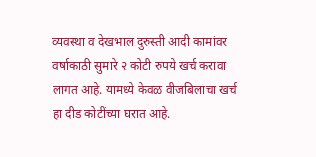व्यवस्था व देखभाल दुरुस्ती आदी कामांवर वर्षाकाठी सुमारे २ कोटी रुपये खर्च करावा लागत आहे. यामध्ये केवळ वीजबिलाचा खर्च हा दीड कोटींच्या घरात आहे.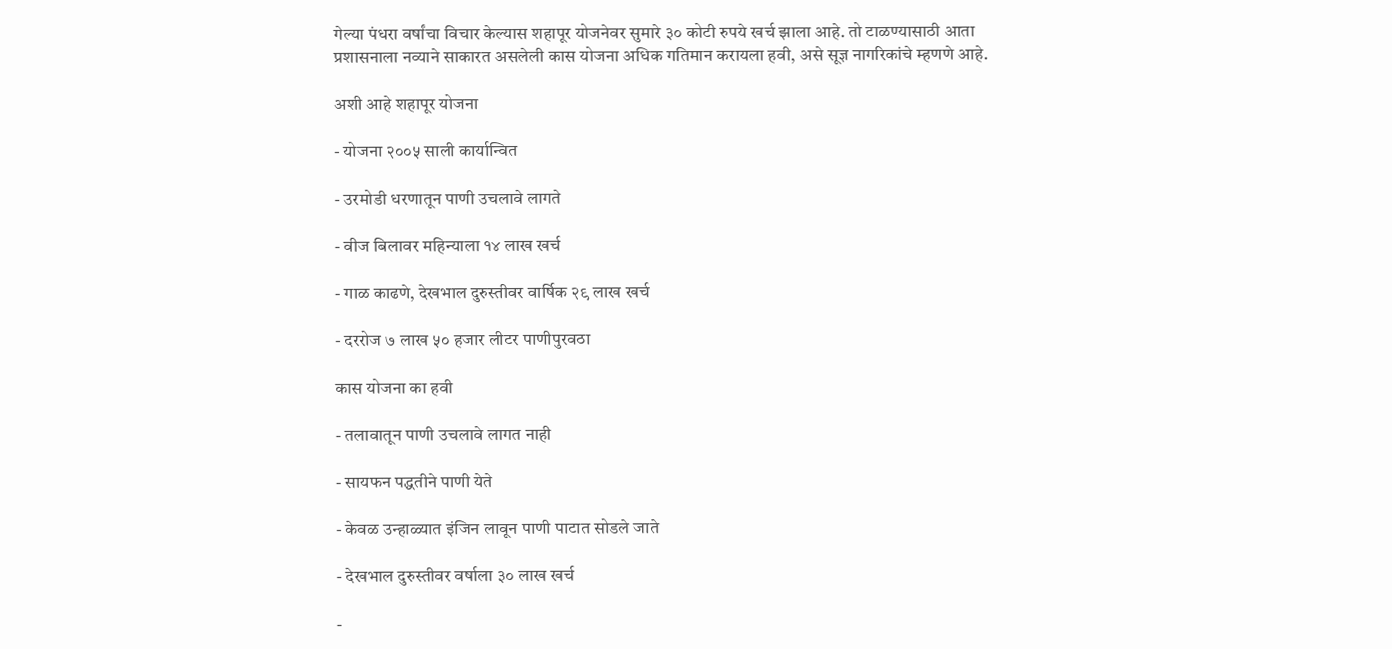गेल्या पंधरा वर्षांचा विचार केल्यास शहापूर योजनेवर सुमारे ३० कोटी रुपये खर्च झाला आहे. तो टाळण्यासाठी आता प्रशासनाला नव्याने साकारत असलेली कास योजना अधिक गतिमान करायला हवी, असे सूज्ञ नागरिकांचे म्हणणे आहे.

अशी आहे शहापूर योजना

- योजना २००५ साली कार्यान्वित

- उरमोडी धरणातून पाणी उचलावे लागते

- वीज बिलावर महिन्याला १४ लाख खर्च

- गाळ काढणे, देखभाल दुरुस्तीवर वार्षिक २९ लाख खर्च

- दररोज ७ लाख ५० हजार लीटर पाणीपुरवठा

कास योजना का हवी

- तलावातून पाणी उचलावे लागत नाही

- सायफन पद्धतीने पाणी येते

- केवळ उन्हाळ्यात इंजिन लावून पाणी पाटात सोडले जाते

- देखभाल दुरुस्तीवर वर्षाला ३० लाख खर्च

-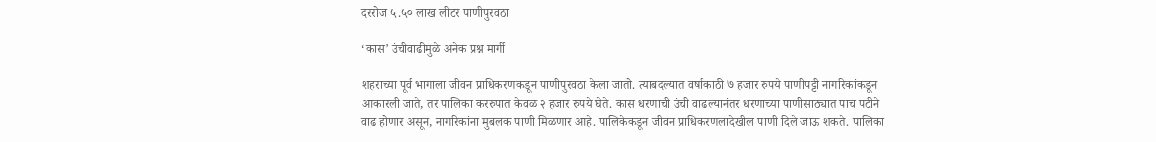दररोज ५.५० लाख लीटर पाणीपुरवठा

‘कास’ उंचीवाढीमुळे अनेक प्रश्न मार्गी

शहराच्या पूर्व भागाला जीवन प्राधिकरणकडून पाणीपुरवठा केला जातो. त्याबदल्यात वर्षाकाठी ७ हजार रुपये पाणीपट्टी नागरिकांकडून आकारली जाते, तर पालिका कररुपात केवळ २ हजार रुपये घेते. कास धरणाची उंची वाढल्यानंतर धरणाच्या पाणीसाठ्यात पाच पटीने वाढ होणार असून, नागरिकांना मुबलक पाणी मिळणार आहे. पालिकेकडून जीवन प्राधिकरणलादेखील पाणी दिले जाऊ शकते. पालिका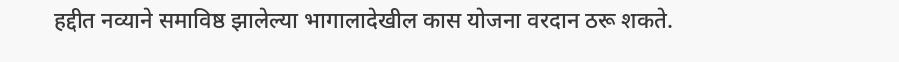हद्दीत नव्याने समाविष्ठ झालेल्या भागालादेखील कास योजना वरदान ठरू शकते.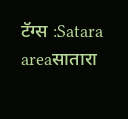टॅग्स :Satara areaसातारा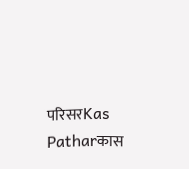परिसरKas Patharकास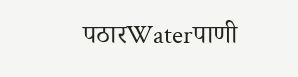पठारWaterपाणी